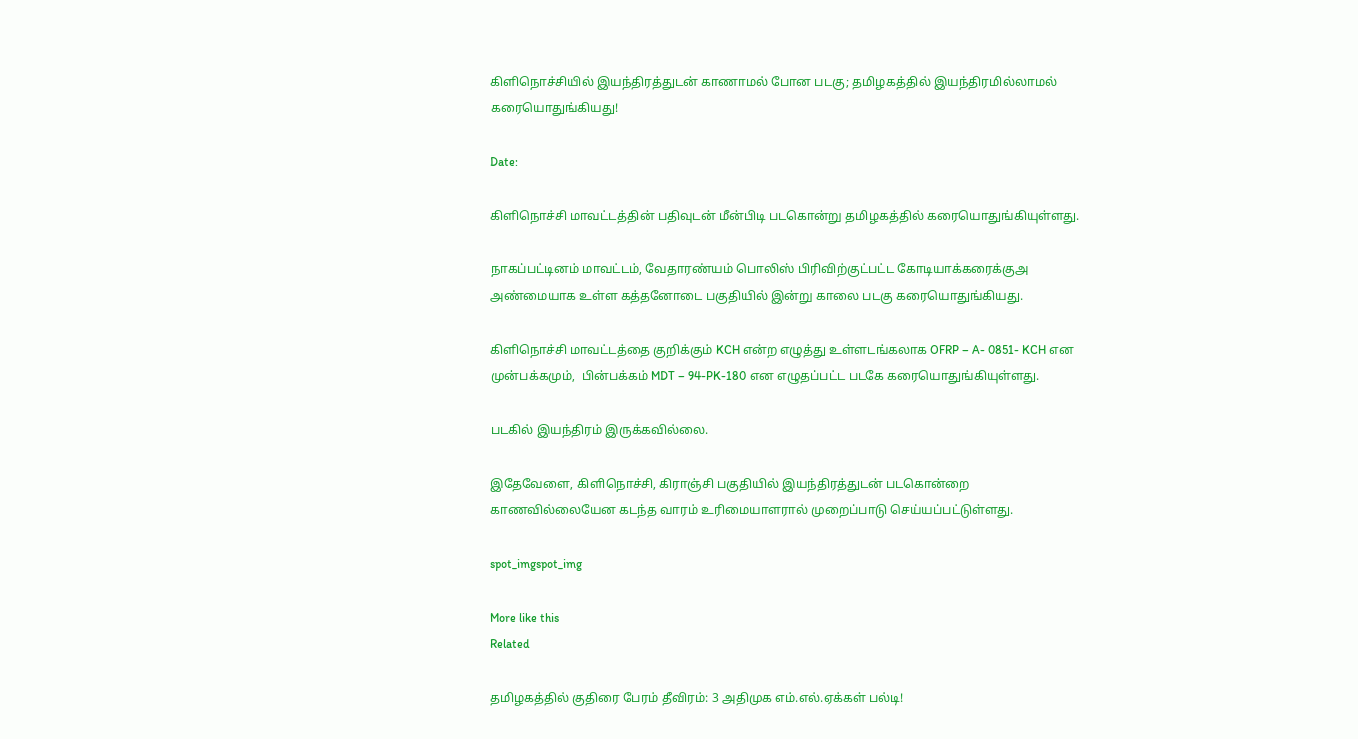கிளிநொச்சியில் இயந்திரத்துடன் காணாமல் போன படகு; தமிழகத்தில் இயந்திரமில்லாமல் கரையொதுங்கியது!

Date:

கிளிநொச்சி மாவட்டத்தின் பதிவுடன் மீன்பிடி படகொன்று தமிழகத்தில் கரையொதுங்கியுள்ளது.

நாகப்பட்டினம் மாவட்டம், வேதாரண்யம் பொலிஸ் பிரிவிற்குட்பட்ட கோடியாக்கரைக்குஅ அண்மையாக உள்ள கத்தனோடை பகுதியில் இன்று காலை படகு கரையொதுங்கியது.

கிளிநொச்சி மாவட்டத்தை குறிக்கும் KCH என்ற எழுத்து உள்ளடங்கலாக OFRP – A- 0851- KCH என முன்பக்கமும்,  பின்பக்கம் MDT – 94-PK-180 என எழுதப்பட்ட படகே கரையொதுங்கியுள்ளது.

படகில் இயந்திரம் இருக்கவில்லை.

இதேவேளை, கிளிநொச்சி, கிராஞ்சி பகுதியில் இயந்திரத்துடன் படகொன்றை காணவில்லையேன கடந்த வாரம் உரிமையாளரால் முறைப்பாடு செய்யப்பட்டுள்ளது.

spot_imgspot_img

More like this
Related

தமிழகத்தில் குதிரை பேரம் தீவிரம்: 3 அதிமுக எம்.எல்.ஏக்கள் பல்டி!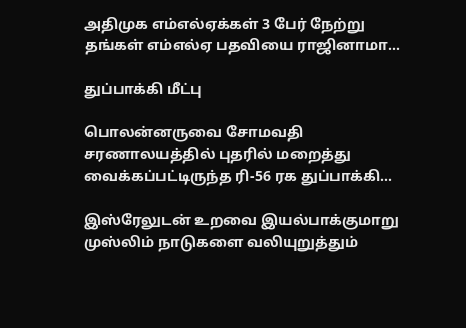அதிமுக எம்எல்ஏக்கள் 3 பேர் நேற்று தங்கள் எம்எல்ஏ பதவியை ராஜினாமா...

துப்பாக்கி மீட்பு

பொலன்னருவை சோமவதி சரணாலயத்தில் புதரில் மறைத்து வைக்கப்பட்டிருந்த ரி-56 ரக துப்பாக்கி...

இஸ்ரேலுடன் உறவை இயல்பாக்குமாறு முஸ்லிம் நாடுகளை வலியுறுத்தும்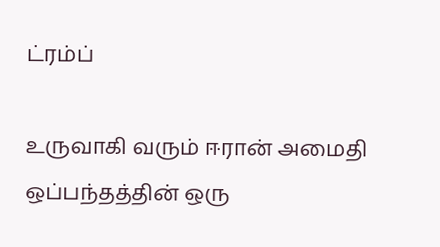ட்ரம்ப்

உருவாகி வரும் ஈரான் அமைதி ஒப்பந்தத்தின் ஒரு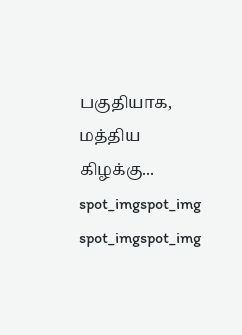பகுதியாக, மத்திய கிழக்கு...
spot_imgspot_img
spot_imgspot_img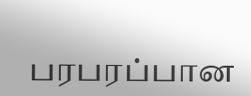பரபரப்பான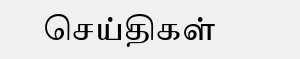செய்திகள்